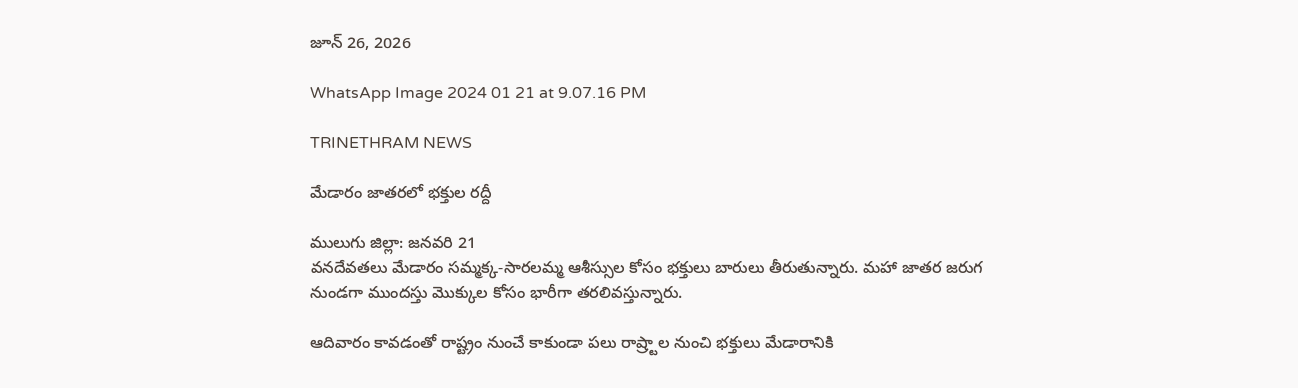జూన్ 26, 2026

WhatsApp Image 2024 01 21 at 9.07.16 PM

TRINETHRAM NEWS

మేడారం జాతరలో భక్తుల రద్దీ

ములుగు జిల్లా: జనవరి 21
వనదేవతలు మేడారం సమ్మక్క-సారలమ్మ ఆశీస్సుల కోసం భక్తులు బారులు తీరుతున్నారు. మహా జాతర జరుగ నుండగా ముందస్తు మొక్కుల కోసం భారీగా తరలివస్తున్నారు.

ఆదివారం కావ‌డంతో రాష్ట్రం నుంచే కాకుండా పలు రాష్ర్టాల నుంచి భక్తులు మేడారానికి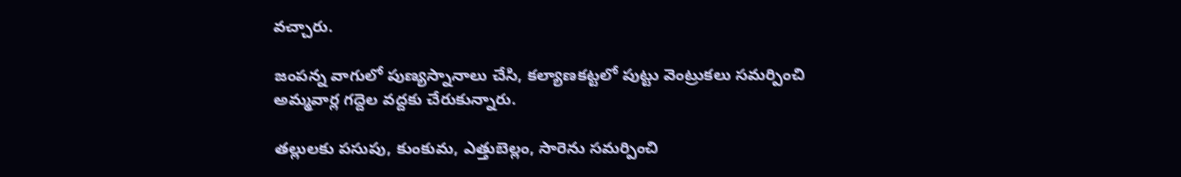వచ్చారు.

జంపన్న వాగులో పుణ్యస్నానాలు చేసి, కల్యాణకట్టలో పుట్టు వెంట్రుకలు సమర్పించి అమ్మవార్ల గద్దెల వద్దకు చేరుకున్నారు.

తల్లులకు పసుపు, కుంకుమ, ఎత్తుబెల్లం, సారెను సమర్పించి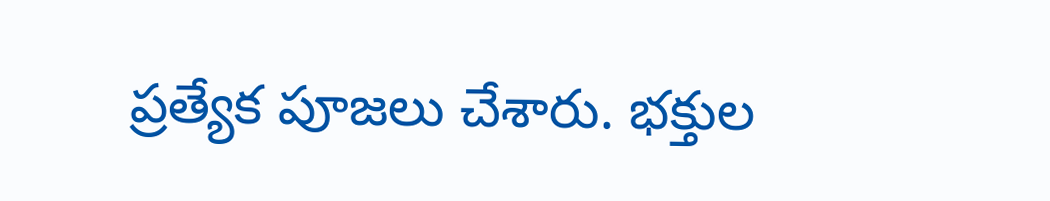ప్రత్యేక పూజలు చేశారు. భక్తుల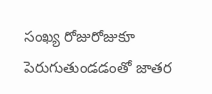సంఖ్య రోజురోజుకూ పెరుగుతుండడంతో జాతర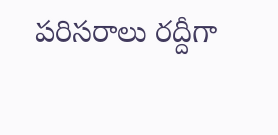పరిసరాలు రద్దీగా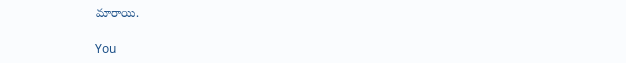మారాయి.

You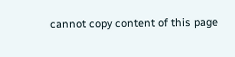cannot copy content of this page